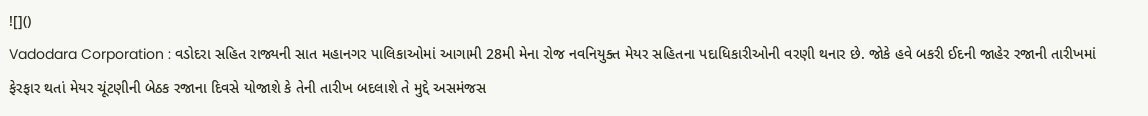![]()
Vadodara Corporation : વડોદરા સહિત રાજ્યની સાત મહાનગર પાલિકાઓમાં આગામી 28મી મેના રોજ નવનિયુક્ત મેયર સહિતના પદાધિકારીઓની વરણી થનાર છે. જોકે હવે બકરી ઈદની જાહેર રજાની તારીખમાં ફેરફાર થતાં મેયર ચૂંટણીની બેઠક રજાના દિવસે યોજાશે કે તેની તારીખ બદલાશે તે મુદ્દે અસમંજસ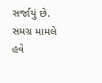સર્જાયું છે. સમગ્ર મામલે હવે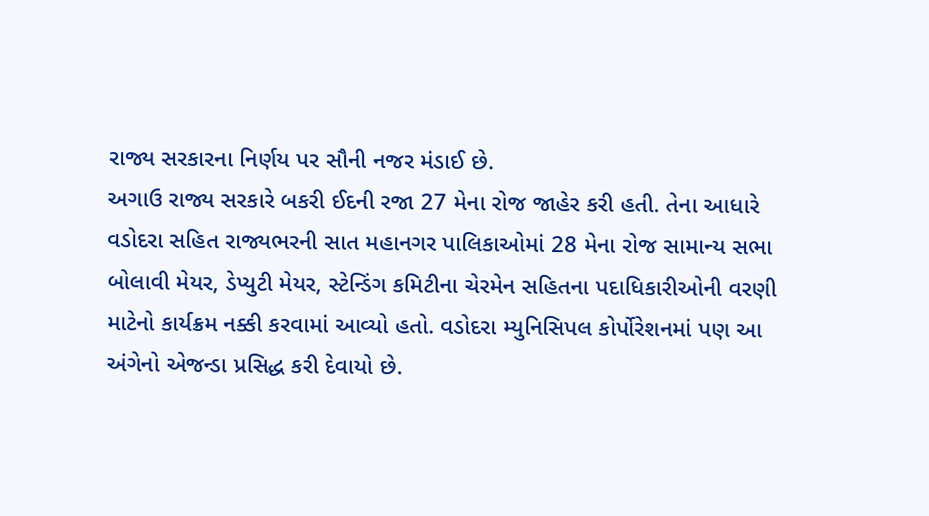રાજ્ય સરકારના નિર્ણય પર સૌની નજર મંડાઈ છે.
અગાઉ રાજ્ય સરકારે બકરી ઈદની રજા 27 મેના રોજ જાહેર કરી હતી. તેના આધારે વડોદરા સહિત રાજ્યભરની સાત મહાનગર પાલિકાઓમાં 28 મેના રોજ સામાન્ય સભા બોલાવી મેયર, ડેપ્યુટી મેયર, સ્ટેન્ડિંગ કમિટીના ચેરમેન સહિતના પદાધિકારીઓની વરણી માટેનો કાર્યક્રમ નક્કી કરવામાં આવ્યો હતો. વડોદરા મ્યુનિસિપલ કોર્પોરેશનમાં પણ આ અંગેનો એજન્ડા પ્રસિદ્ધ કરી દેવાયો છે.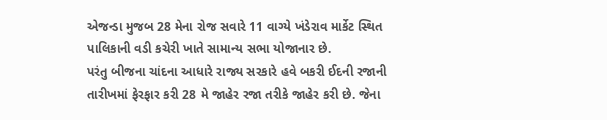એજન્ડા મુજબ 28 મેના રોજ સવારે 11 વાગ્યે ખંડેરાવ માર્કેટ સ્થિત પાલિકાની વડી કચેરી ખાતે સામાન્ય સભા યોજાનાર છે.
પરંતુ બીજના ચાંદના આધારે રાજ્ય સરકારે હવે બકરી ઈદની રજાની તારીખમાં ફેરફાર કરી 28 મે જાહેર રજા તરીકે જાહેર કરી છે. જેના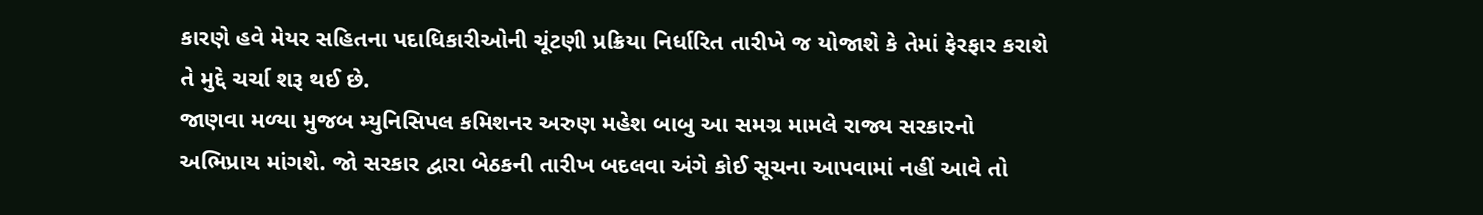કારણે હવે મેયર સહિતના પદાધિકારીઓની ચૂંટણી પ્રક્રિયા નિર્ધારિત તારીખે જ યોજાશે કે તેમાં ફેરફાર કરાશે તે મુદ્દે ચર્ચા શરૂ થઈ છે.
જાણવા મળ્યા મુજબ મ્યુનિસિપલ કમિશનર અરુણ મહેશ બાબુ આ સમગ્ર મામલે રાજ્ય સરકારનો અભિપ્રાય માંગશે. જો સરકાર દ્વારા બેઠકની તારીખ બદલવા અંગે કોઈ સૂચના આપવામાં નહીં આવે તો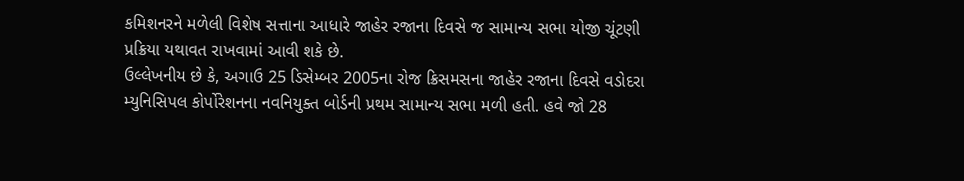કમિશનરને મળેલી વિશેષ સત્તાના આધારે જાહેર રજાના દિવસે જ સામાન્ય સભા યોજી ચૂંટણી પ્રક્રિયા યથાવત રાખવામાં આવી શકે છે.
ઉલ્લેખનીય છે કે, અગાઉ 25 ડિસેમ્બર 2005ના રોજ ક્રિસમસના જાહેર રજાના દિવસે વડોદરા મ્યુનિસિપલ કોર્પોરેશનના નવનિયુક્ત બોર્ડની પ્રથમ સામાન્ય સભા મળી હતી. હવે જો 28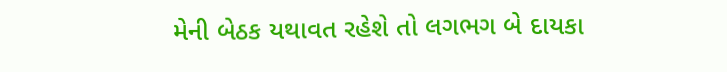મેની બેઠક યથાવત રહેશે તો લગભગ બે દાયકા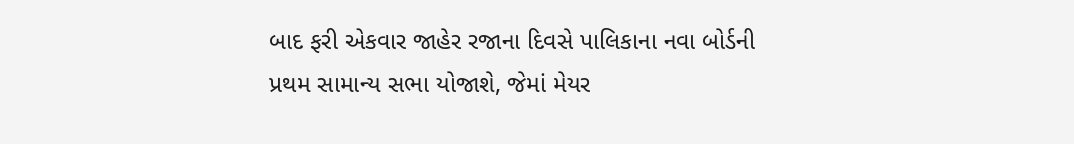બાદ ફરી એકવાર જાહેર રજાના દિવસે પાલિકાના નવા બોર્ડની પ્રથમ સામાન્ય સભા યોજાશે, જેમાં મેયર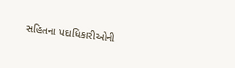સહિતના પદાધિકારીઓની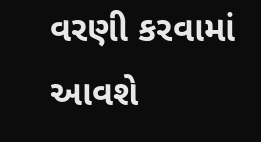વરણી કરવામાં આવશે